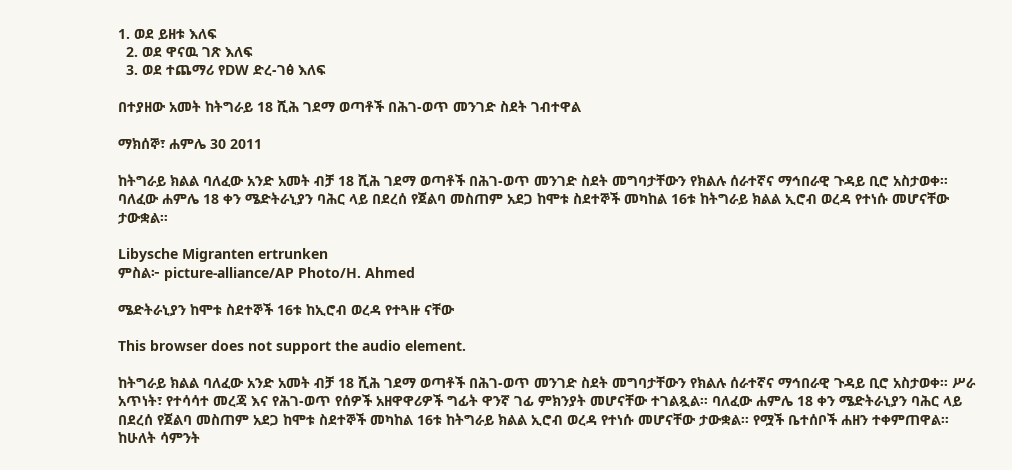1. ወደ ይዘቱ እለፍ
  2. ወደ ዋናዉ ገጽ እለፍ
  3. ወደ ተጨማሪ የDW ድረ-ገፅ እለፍ

በተያዘው አመት ከትግራይ 18 ሺሕ ገደማ ወጣቶች በሕገ-ወጥ መንገድ ስደት ገብተዋል

ማክሰኞ፣ ሐምሌ 30 2011

ከትግራይ ክልል ባለፈው አንድ አመት ብቻ 18 ሺሕ ገደማ ወጣቶች በሕገ-ወጥ መንገድ ስደት መግባታቸውን የክልሉ ሰራተኛና ማኅበራዊ ጉዳይ ቢሮ አስታወቀ። ባለፈው ሐምሌ 18 ቀን ሜድትራኒያን ባሕር ላይ በደረሰ የጀልባ መስጠም አደጋ ከሞቱ ስደተኞች መካከል 16ቱ ከትግራይ ክልል ኢሮብ ወረዳ የተነሱ መሆናቸው ታውቋል።

Libysche Migranten ertrunken
ምስል፦ picture-alliance/AP Photo/H. Ahmed

ሜድትራኒያን ከሞቱ ስደተኞች 16ቱ ከኢሮብ ወረዳ የተጓዙ ናቸው

This browser does not support the audio element.

ከትግራይ ክልል ባለፈው አንድ አመት ብቻ 18 ሺሕ ገደማ ወጣቶች በሕገ-ወጥ መንገድ ስደት መግባታቸውን የክልሉ ሰራተኛና ማኅበራዊ ጉዳይ ቢሮ አስታወቀ። ሥራ አጥነት፣ የተሳሳተ መረጃ እና የሕገ-ወጥ የሰዎች አዘዋዋሪዎች ግፊት ዋንኛ ገፊ ምክንያት መሆናቸው ተገልጿል። ባለፈው ሐምሌ 18 ቀን ሜድትራኒያን ባሕር ላይ በደረሰ የጀልባ መስጠም አደጋ ከሞቱ ስደተኞች መካከል 16ቱ ከትግራይ ክልል ኢሮብ ወረዳ የተነሱ መሆናቸው ታውቋል። የሟች ቤተሰቦች ሐዘን ተቀምጠዋል። ከሁለት ሳምንት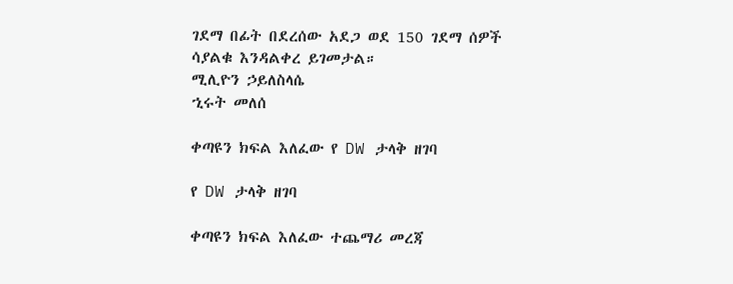ገደማ በፊት በደረሰው አደጋ ወደ 150 ገደማ ሰዎች ሳያልቁ እንዳልቀረ ይገመታል።
ሚሊዮን ኃይለስላሴ
ኂሩት መለሰ

ቀጣዩን ክፍል እለፈው የ DW ታላቅ ዘገባ

የ DW ታላቅ ዘገባ

ቀጣዩን ክፍል እለፈው ተጨማሪ መረጃ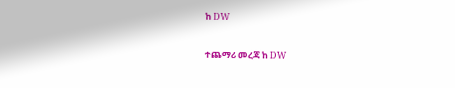ከ DW

ተጨማሪ መረጃ ከ DW